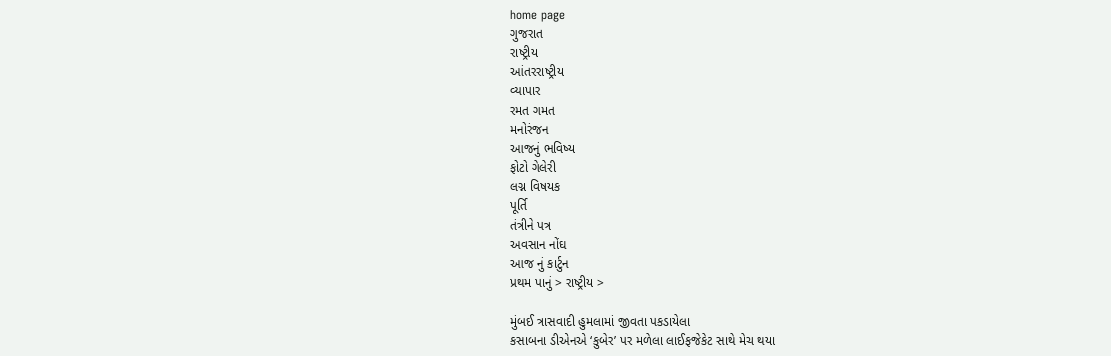home page
ગુજરાત
રાષ્ટ્રીય
આંતરરાષ્ટ્રીય
વ્યાપાર
રમત ગમત
મનોરંજન
આજનું ભવિષ્ય
ફોટો ગેલેરી
લગ્ન વિષયક
પૂર્તિ
તંત્રીને પત્ર
અવસાન નોંઘ
આજ નું કાર્ટુન
પ્રથમ પાનું > રાષ્ટ્રીય >

મુંબઈ ત્રાસવાદી હુમલામાં જીવતા પકડાયેલા
કસાબના ડીએનએ ‘કુબેર’ પર મળેલા લાઈફજેકેટ સાથે મેચ થયા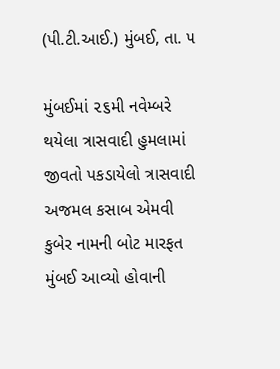(પી.ટી.આઈ.) મુંબઈ, તા. ૫

મુંબઈમાં ૨૬મી નવેમ્બરે થયેલા ત્રાસવાદી હુમલામાં જીવતો પકડાયેલો ત્રાસવાદી અજમલ કસાબ એમવી કુબેર નામની બોટ મારફત મુંબઈ આવ્યો હોવાની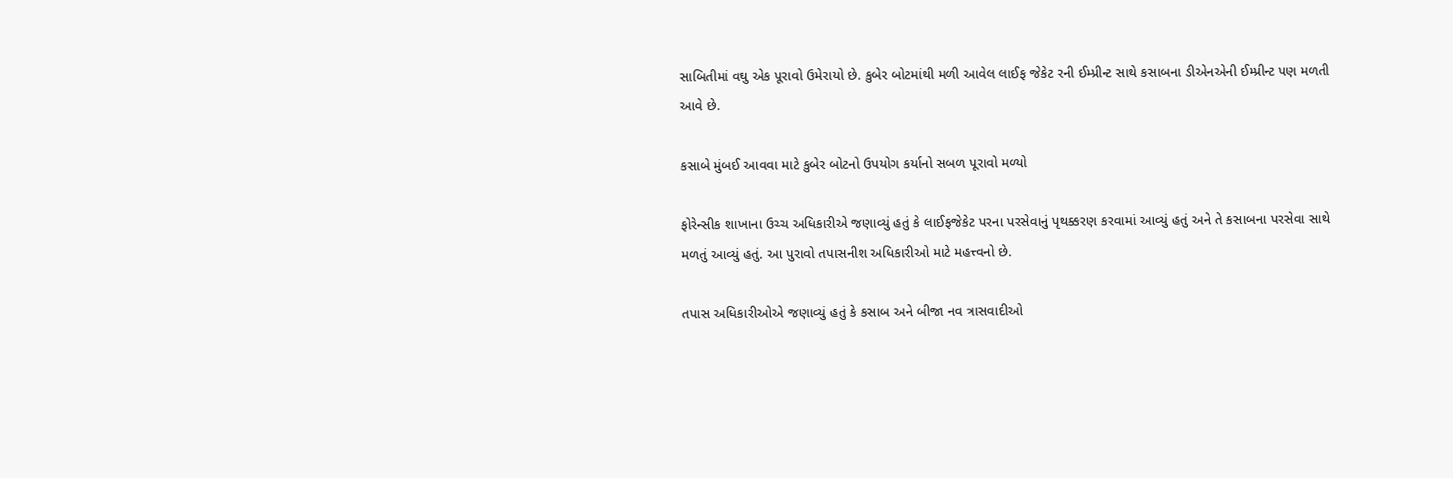સાબિતીમાં વઘુ એક પૂરાવો ઉમેરાયો છે. કુબેર બોટમાંથી મળી આવેલ લાઈફ જેકેટ રની ઈમ્પ્રીન્ટ સાથે કસાબના ડીએનએની ઈમ્પ્રીન્ટ પણ મળતી આવે છે.

કસાબે મુંબઈ આવવા માટે કુબેર બોટનો ઉપયોગ કર્યાનો સબળ પૂરાવો મળ્યો

ફોરેન્સીક શાખાના ઉચ્ચ અધિકારીએ જણાવ્યું હતું કે લાઈફજેકેટ પરના પરસેવાનું પૃથક્કરણ કરવામાં આવ્યું હતું અને તે કસાબના પરસેવા સાથે મળતું આવ્યું હતું. આ પુરાવો તપાસનીશ અધિકારીઓ માટે મહત્ત્વનો છે.

તપાસ અધિકારીઓએ જણાવ્યું હતું કે કસાબ અને બીજા નવ ત્રાસવાદીઓ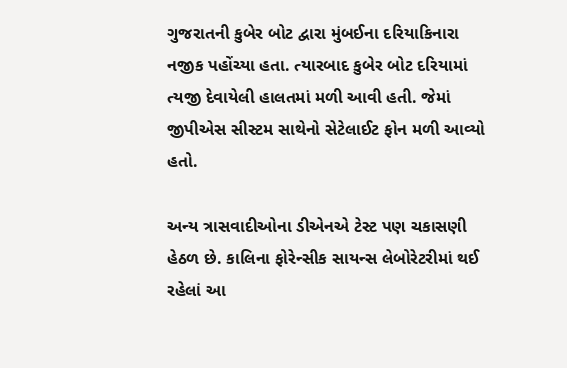ગુજરાતની કુબેર બોટ દ્વારા મુંબઈના દરિયાકિનારા નજીક પહોંચ્યા હતા. ત્યારબાદ કુબેર બોટ દરિયામાં ત્યજી દેવાયેલી હાલતમાં મળી આવી હતી. જેમાં જીપીએસ સીસ્ટમ સાથેનો સેટેલાઈટ ફોન મળી આવ્યો હતો.

અન્ય ત્રાસવાદીઓના ડીએનએ ટેસ્ટ પણ ચકાસણી હેઠળ છે. કાલિના ફોરેન્સીક સાયન્સ લેબોરેટરીમાં થઈ રહેલાં આ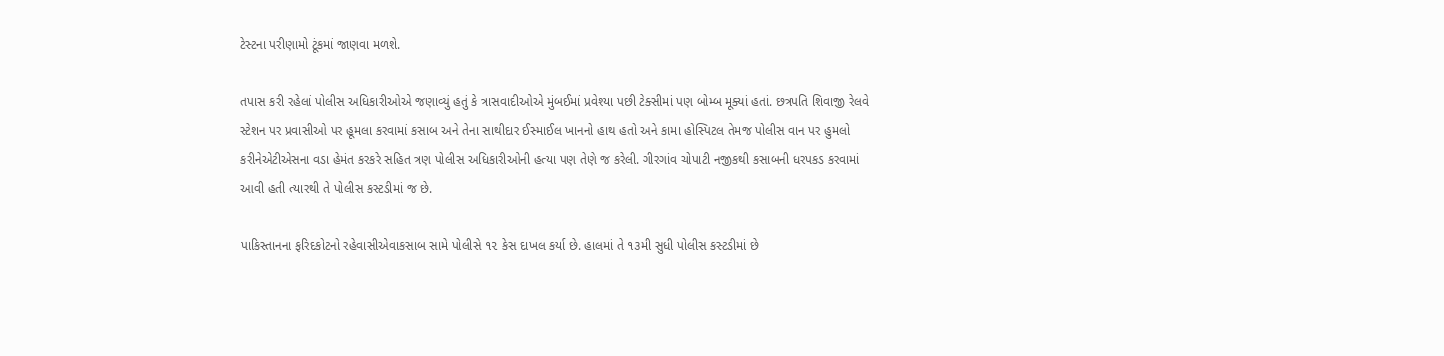ટેસ્ટના પરીણામો ટૂંકમાં જાણવા મળશે.

તપાસ કરી રહેલાં પોલીસ અધિકારીઓએ જણાવ્યું હતું કે ત્રાસવાદીઓએ મુંબઈમાં પ્રવેશ્યા પછી ટેક્સીમાં પણ બોમ્બ મૂક્યાં હતાં. છત્રપતિ શિવાજી રેલવે સ્ટેશન પર પ્રવાસીઓ પર હૂમલા કરવામાં કસાબ અને તેના સાથીદાર ઈસ્માઈલ ખાનનો હાથ હતો અને કામા હોસ્પિટલ તેમજ પોલીસ વાન પર હુમલો કરીનેએટીએસના વડા હેમંત કરકરે સહિત ત્રણ પોલીસ અધિકારીઓની હત્યા પણ તેણે જ કરેલી. ગીરગાંવ ચોપાટી નજીકથી કસાબની ધરપકડ કરવામાં આવી હતી ત્યારથી તે પોલીસ કસ્ટડીમાં જ છે.

પાકિસ્તાનના ફરિદકોટનો રહેવાસીએવાકસાબ સામે પોલીસે ૧૨ કેસ દાખલ કર્યા છે. હાલમાં તે ૧૩મી સુધી પોલીસ કસ્ટડીમાં છે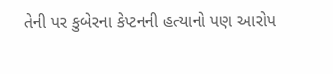તેની પર કુબેરના કેપ્ટનની હત્યાનો પણ આરોપ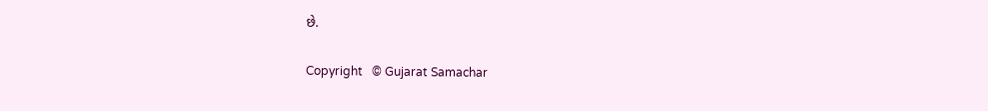છે.

Copyright   © Gujarat Samachar